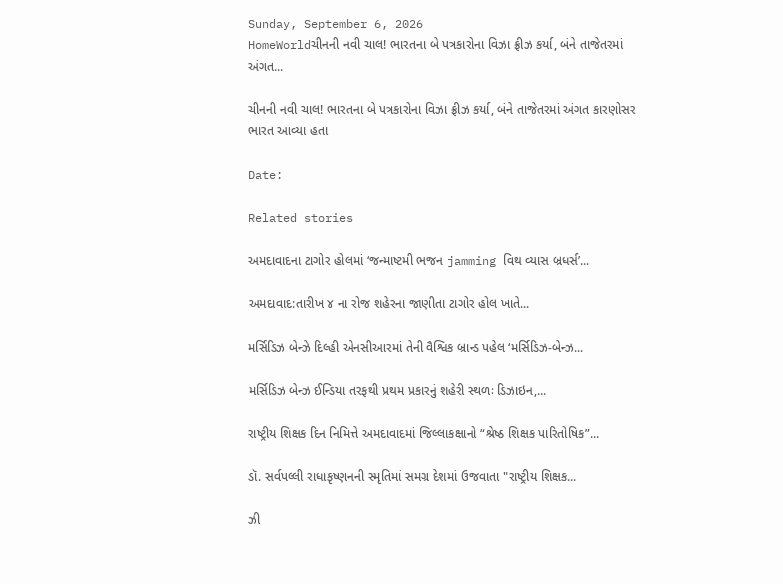Sunday, September 6, 2026
HomeWorldચીનની નવી ચાલ! ભારતના બે પત્રકારોના વિઝા ફ્રીઝ કર્યા, બંને તાજેતરમાં અંગત...

ચીનની નવી ચાલ! ભારતના બે પત્રકારોના વિઝા ફ્રીઝ કર્યા, બંને તાજેતરમાં અંગત કારણોસર ભારત આવ્યા હતા

Date:

Related stories

અમદાવાદના ટાગોર હોલમાં ‘જન્માષ્ટમી ભજન jamming વિથ વ્યાસ બ્રધર્સ’...

અમદાવાદ:તારીખ ૪ ના રોજ શહેરના જાણીતા ટાગોર હોલ ખાતે...

મર્સિડિઝ બેન્ઝે દિલ્હી એનસીઆરમાં તેની વૈશ્વિક બ્રાન્ડ પહેલ ‘મર્સિડિઝ-બેન્ઝ...

મર્સિડિઝ બેન્ઝ ઈન્ડિયા તરફથી પ્રથમ પ્રકારનું શહેરી સ્થળઃ ડિઝાઇન,...

રાષ્ટ્રીય શિક્ષક દિન નિમિત્તે અમદાવાદમાં જિલ્લાકક્ષાનો “શ્રેષ્ઠ શિક્ષક પારિતોષિક”...

ડૉ. સર્વપલ્લી રાધાકૃષ્ણનની સ્મૃતિમાં સમગ્ર દેશમાં ઉજવાતા "રાષ્ટ્રીય શિક્ષક...

ઝી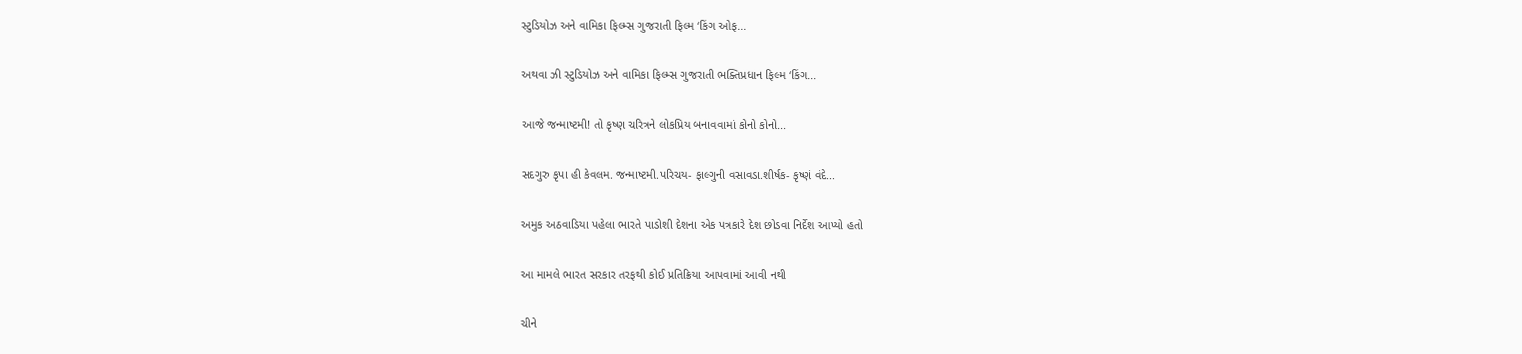સ્ટુડિયોઝ અને વામિકા ફિલ્મ્સ ગુજરાતી ફિલ્મ ‘કિંગ ઓફ...

અથવા ઝી સ્ટુડિયોઝ અને વામિકા ફિલ્મ્સ ગુજરાતી ભક્તિપ્રધાન ફિલ્મ ‘કિંગ...

આજે જન્માષ્ટમી! તો કૃષ્ણ ચરિત્રને લોકપ્રિય બનાવવામાં કોનો કોનો...

સદગુરુ કૃપા હી કેવલમ. જન્માષ્ટમી.પરિચય- ફાલ્ગુની વસાવડા.શીર્ષક- કૃષ્ણં વંદે...

અમુક અઠવાડિયા પહેલા ભારતે પાડોશી દેશના એક પત્રકારે દેશ છોડવા નિર્દેશ આપ્યો હતો

આ મામલે ભારત સરકાર તરફથી કોઈ પ્રતિક્રિયા આપવામાં આવી નથી

ચીને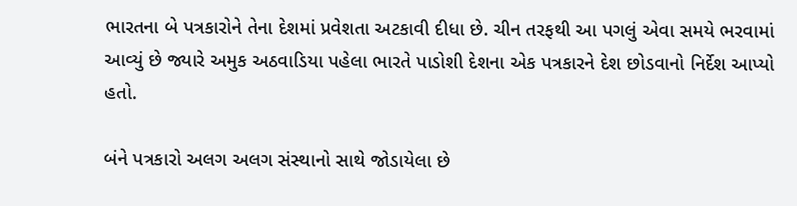ભારતના બે પત્રકારોને તેના દેશમાં પ્રવેશતા અટકાવી દીધા છે. ચીન તરફથી આ પગલું એવા સમયે ભરવામાં આવ્યું છે જ્યારે અમુક અઠવાડિયા પહેલા ભારતે પાડોશી દેશના એક પત્રકારને દેશ છોડવાનો નિર્દેશ આપ્યો હતો.

બંને પત્રકારો અલગ અલગ સંસ્થાનો સાથે જોડાયેલા છે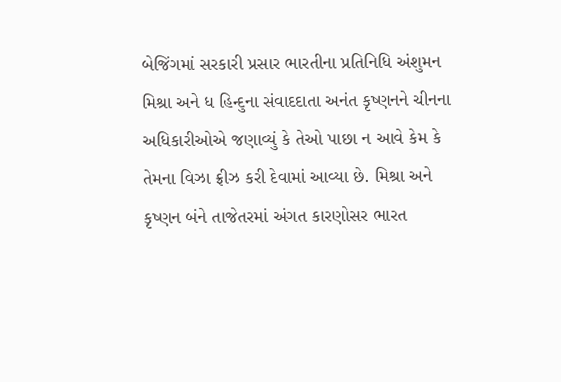બેજિંગમાં સરકારી પ્રસાર ભારતીના પ્રતિનિધિ અંશુમન મિશ્રા અને ધ હિન્દુના સંવાદદાતા અનંત કૃષ્ણનને ચીનના અધિકારીઓએ જણાવ્યું કે તેઓ પાછા ન આવે કેમ કે તેમના વિઝા ફ્રીઝ કરી દેવામાં આવ્યા છે. મિશ્રા અને કૃષ્ણન બંને તાજેતરમાં અંગત કારણોસર ભારત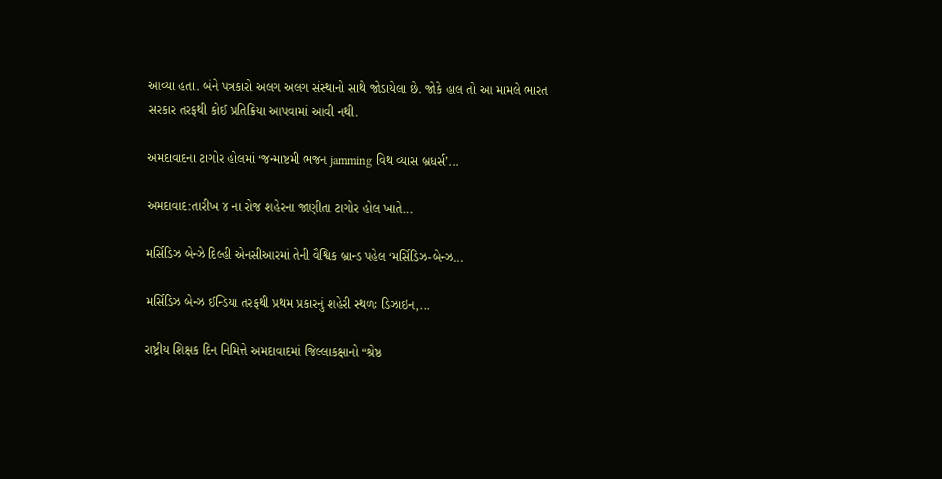આવ્યા હતા. બંને પત્રકારો અલગ અલગ સંસ્થાનો સાથે જોડાયેલા છે. જોકે હાલ તો આ મામલે ભારત સરકાર તરફથી કોઈ પ્રતિક્રિયા આપવામાં આવી નથી.

અમદાવાદના ટાગોર હોલમાં ‘જન્માષ્ટમી ભજન jamming વિથ વ્યાસ બ્રધર્સ’...

અમદાવાદ:તારીખ ૪ ના રોજ શહેરના જાણીતા ટાગોર હોલ ખાતે...

મર્સિડિઝ બેન્ઝે દિલ્હી એનસીઆરમાં તેની વૈશ્વિક બ્રાન્ડ પહેલ ‘મર્સિડિઝ-બેન્ઝ...

મર્સિડિઝ બેન્ઝ ઈન્ડિયા તરફથી પ્રથમ પ્રકારનું શહેરી સ્થળઃ ડિઝાઇન,...

રાષ્ટ્રીય શિક્ષક દિન નિમિત્તે અમદાવાદમાં જિલ્લાકક્ષાનો “શ્રેષ્ઠ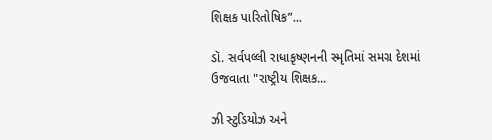શિક્ષક પારિતોષિક”...

ડૉ. સર્વપલ્લી રાધાકૃષ્ણનની સ્મૃતિમાં સમગ્ર દેશમાં ઉજવાતા "રાષ્ટ્રીય શિક્ષક...

ઝી સ્ટુડિયોઝ અને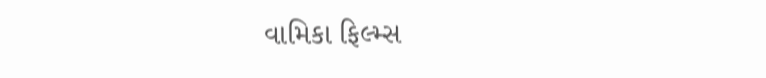વામિકા ફિલ્મ્સ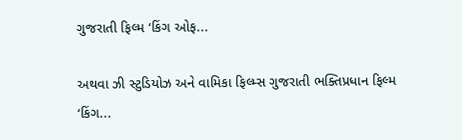ગુજરાતી ફિલ્મ ‘કિંગ ઓફ...

અથવા ઝી સ્ટુડિયોઝ અને વામિકા ફિલ્મ્સ ગુજરાતી ભક્તિપ્રધાન ફિલ્મ ‘કિંગ...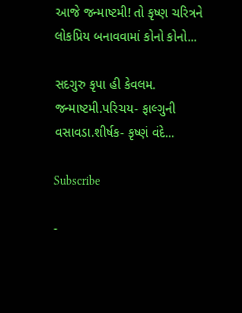આજે જન્માષ્ટમી! તો કૃષ્ણ ચરિત્રને લોકપ્રિય બનાવવામાં કોનો કોનો...

સદગુરુ કૃપા હી કેવલમ. જન્માષ્ટમી.પરિચય- ફાલ્ગુની વસાવડા.શીર્ષક- કૃષ્ણં વંદે...

Subscribe

-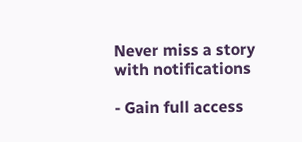Never miss a story with notifications

- Gain full access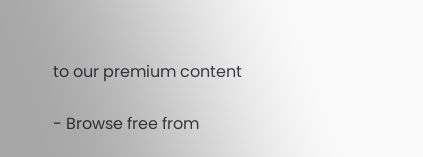to our premium content

- Browse free from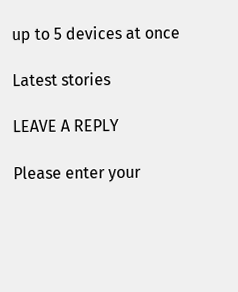up to 5 devices at once

Latest stories

LEAVE A REPLY

Please enter your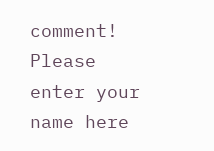comment!
Please enter your name here